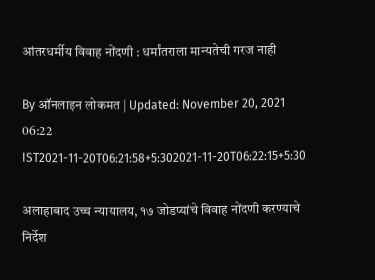आंतरधर्मीय विवाह नोंदणी : धर्मांतराला मान्यतेची गरज नाही

By ऑनलाइन लोकमत | Updated: November 20, 2021 06:22 IST2021-11-20T06:21:58+5:302021-11-20T06:22:15+5:30

अलाहाबाद उच्च न्यायालय, १७ जोडप्यांचे विवाह नोंदणी करण्याचे निर्देश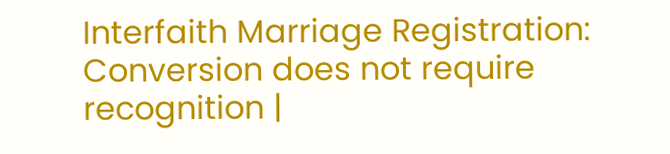Interfaith Marriage Registration: Conversion does not require recognition |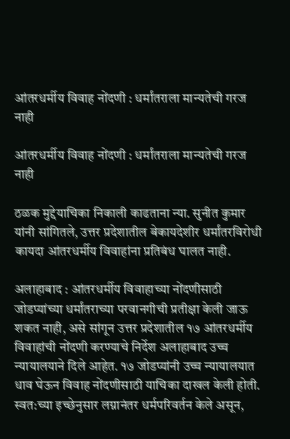आंतरधर्मीय विवाह नोंदणी : धर्मांतराला मान्यतेची गरज नाही

आंतरधर्मीय विवाह नोंदणी : धर्मांतराला मान्यतेची गरज नाही

ठळक मुद्देयाचिका निकाली काढताना न्या. सुनीत कुमार यांनी सांगितले, उत्तर प्रदेशातील बेकायदेशीर धर्मांतरविरोधी कायदा आंतरधर्मीय विवाहांना प्रतिबंध घालत नाही.

अलाहाबाद : आंतरधर्मीय विवाहाच्या नोंदणीसाठी जोडप्यांच्या धर्मांतराच्या परवानगीची प्रतीक्षा केली जाऊ शकत नाही, असे सांगून उत्तर प्रदेशातील १७ आंतरधर्मीय विवाहांची नोंदणी करण्याचे निर्देश अलाहाबाद उच्च न्यायालयाने दिले आहेत. १७ जोडप्यांनी उच्च न्यायालयात धाव घेऊन विवाह नोंदणीसाठी याचिका दाखल केली होती. स्वत:च्या इच्छेनुसार लग्नानंतर धर्मपरिवर्तन केले असून,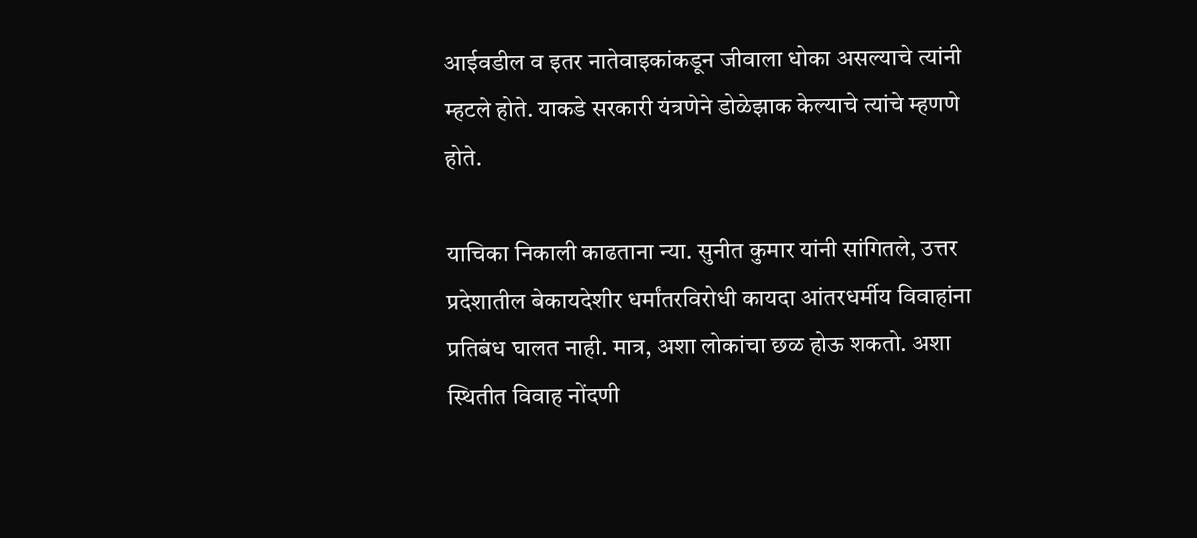आईवडील व इतर नातेवाइकांकडून जीवाला धोका असल्याचे त्यांनी म्हटले होते. याकडे सरकारी यंत्रणेने डोळेझाक केल्याचे त्यांचे म्हणणे होते.

याचिका निकाली काढताना न्या. सुनीत कुमार यांनी सांगितले, उत्तर प्रदेशातील बेकायदेशीर धर्मांतरविरोधी कायदा आंतरधर्मीय विवाहांना प्रतिबंध घालत नाही. मात्र, अशा लोकांचा छळ होऊ शकतो. अशा स्थितीत विवाह नोंदणी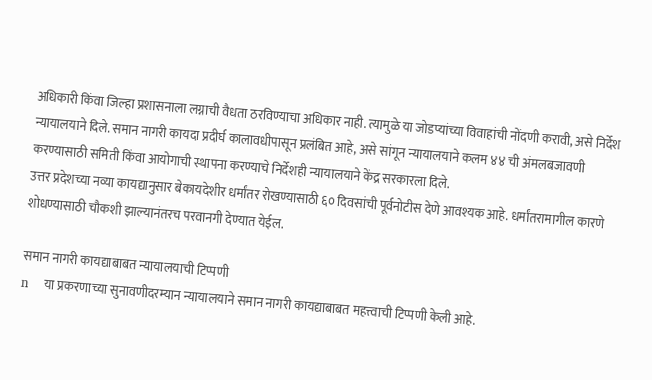अधिकारी किंवा जिल्हा प्रशासनाला लग्नाची वैधता ठरविण्याचा अधिकार नाही. त्यामुळे या जोडप्यांच्या विवाहांची नोंदणी करावी, असे निर्देश न्यायालयाने दिले. समान नागरी कायदा प्रदीर्घ कालावधीपासून प्रलंबित आहे, असे सांगून न्यायालयाने कलम ४४ ची अंमलबजावणी करण्यासाठी समिती किंवा आयोगाची स्थापना करण्याचे निर्देशही न्यायालयाने केंद्र सरकारला दिले.
उत्तर प्रदेशच्या नव्या कायद्यानुसार बेकायदेशीर धर्मांतर रोखण्यासाठी ६० दिवसांची पूर्वनोटीस देणे आवश्यक आहे. धर्मांतरामागील कारणे शोधण्यासाठी चौकशी झाल्यानंतरच परवानगी देण्यात येईल.

समान नागरी कायद्याबाबत न्यायालयाची टिप्पणी
n    या प्रकरणाच्या सुनावणीदरम्यान न्यायालयाने समान नागरी कायद्याबाबत महत्त्वाची टिप्पणी केली आहे.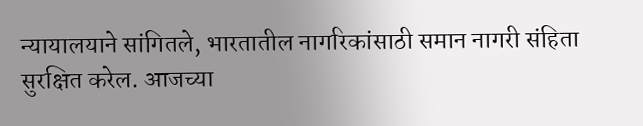न्यायालयाने सांगितले, भारतातील नागरिकांसाठी समान नागरी संहिता सुरक्षित करेल. आजच्या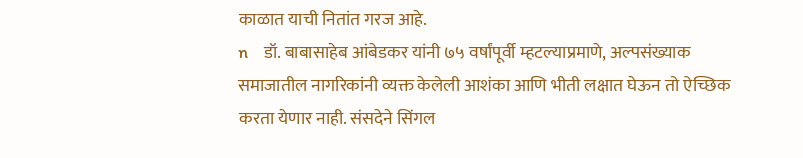काळात याची नितांत गरज आहे.
n    डॉ. बाबासाहेब आंबेडकर यांनी ७५ वर्षांपूर्वी म्हटल्याप्रमाणे, अल्पसंख्याक समाजातील नागरिकांनी व्यक्त केलेली आशंका आणि भीती लक्षात घेऊन तो ऐच्छिक करता येणार नाही. संसदेने सिंगल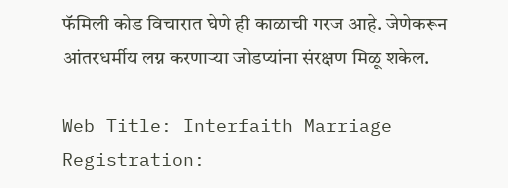फॅमिली कोड विचारात घेणे ही काळाची गरज आहे. जेणेकरून आंतरधर्मीय लग्न करणाऱ्या जोडप्यांना संरक्षण मिळू शकेल.

Web Title: Interfaith Marriage Registration: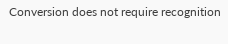Conversion does not require recognition